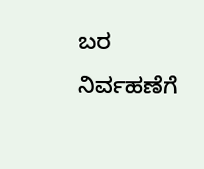ಬರ ನಿರ್ವಹಣೆಗೆ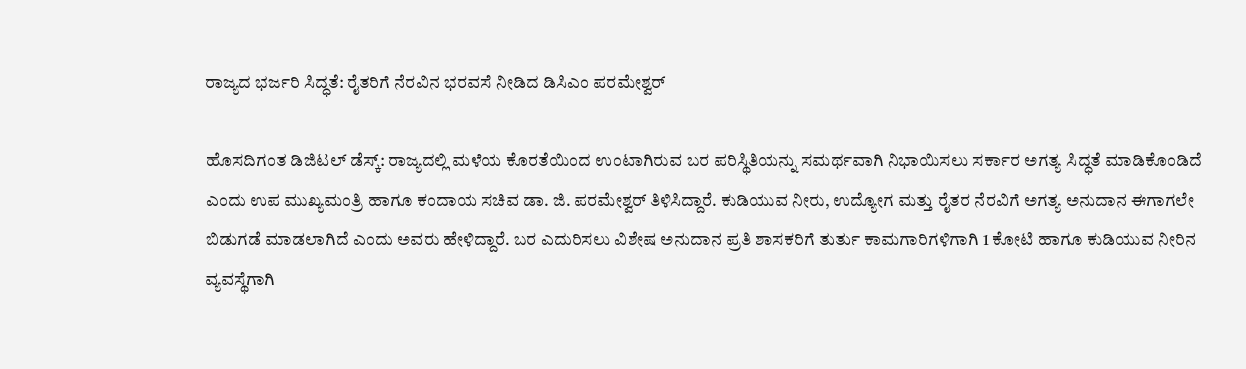ರಾಜ್ಯದ ಭರ್ಜರಿ ಸಿದ್ಧತೆ: ರೈತರಿಗೆ ನೆರವಿನ ಭರವಸೆ ನೀಡಿದ ಡಿಸಿಎಂ ಪರಮೇಶ್ವರ್

ಹೊಸದಿಗಂತ ಡಿಜಿಟಲ್ ಡೆಸ್ಕ್: ರಾಜ್ಯದಲ್ಲಿ ಮಳೆಯ ಕೊರತೆಯಿಂದ ಉಂಟಾಗಿರುವ ಬರ ಪರಿಸ್ಥಿತಿಯನ್ನು ಸಮರ್ಥವಾಗಿ ನಿಭಾಯಿಸಲು ಸರ್ಕಾರ ಅಗತ್ಯ ಸಿದ್ಧತೆ ಮಾಡಿಕೊಂಡಿದೆ ಎಂದು ಉಪ ಮುಖ್ಯಮಂತ್ರಿ ಹಾಗೂ ಕಂದಾಯ ಸಚಿವ ಡಾ. ಜಿ. ಪರಮೇಶ್ವರ್ ತಿಳಿಸಿದ್ದಾರೆ. ಕುಡಿಯುವ ನೀರು, ಉದ್ಯೋಗ ಮತ್ತು ರೈತರ ನೆರವಿಗೆ ಅಗತ್ಯ ಅನುದಾನ ಈಗಾಗಲೇ ಬಿಡುಗಡೆ ಮಾಡಲಾಗಿದೆ ಎಂದು ಅವರು ಹೇಳಿದ್ದಾರೆ. ಬರ ಎದುರಿಸಲು ವಿಶೇಷ ಅನುದಾನ ಪ್ರತಿ ಶಾಸಕರಿಗೆ ತುರ್ತು ಕಾಮಗಾರಿಗಳಿಗಾಗಿ 1 ಕೋಟಿ ಹಾಗೂ ಕುಡಿಯುವ ನೀರಿನ ವ್ಯವಸ್ಥೆಗಾಗಿ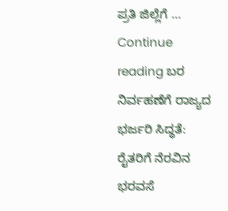ಪ್ರತಿ ಜಿಲ್ಲೆಗೆ … Continue reading ಬರ ನಿರ್ವಹಣೆಗೆ ರಾಜ್ಯದ ಭರ್ಜರಿ ಸಿದ್ಧತೆ: ರೈತರಿಗೆ ನೆರವಿನ ಭರವಸೆ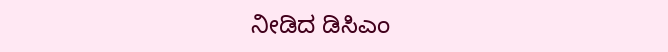ನೀಡಿದ ಡಿಸಿಎಂ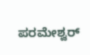ಪರಮೇಶ್ವರ್